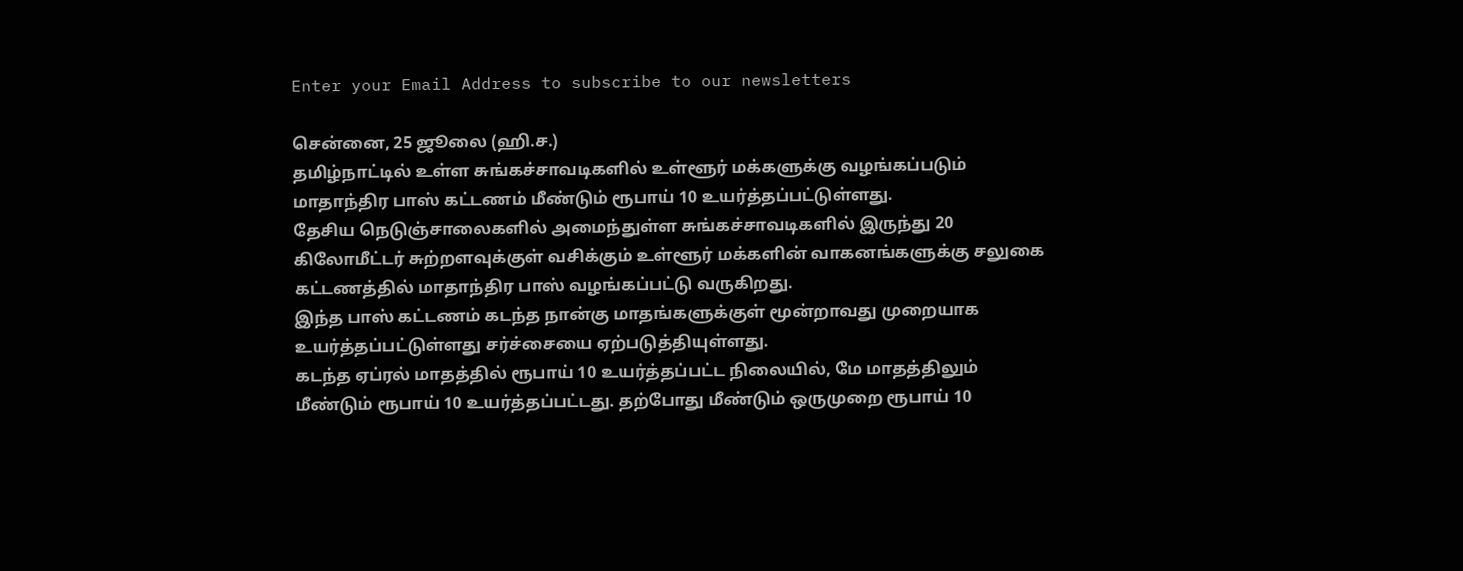Enter your Email Address to subscribe to our newsletters

சென்னை, 25 ஜூலை (ஹி.ச.)
தமிழ்நாட்டில் உள்ள சுங்கச்சாவடிகளில் உள்ளூர் மக்களுக்கு வழங்கப்படும் மாதாந்திர பாஸ் கட்டணம் மீண்டும் ரூபாய் 10 உயர்த்தப்பட்டுள்ளது.
தேசிய நெடுஞ்சாலைகளில் அமைந்துள்ள சுங்கச்சாவடிகளில் இருந்து 20 கிலோமீட்டர் சுற்றளவுக்குள் வசிக்கும் உள்ளூர் மக்களின் வாகனங்களுக்கு சலுகை கட்டணத்தில் மாதாந்திர பாஸ் வழங்கப்பட்டு வருகிறது.
இந்த பாஸ் கட்டணம் கடந்த நான்கு மாதங்களுக்குள் மூன்றாவது முறையாக உயர்த்தப்பட்டுள்ளது சர்ச்சையை ஏற்படுத்தியுள்ளது.
கடந்த ஏப்ரல் மாதத்தில் ரூபாய் 10 உயர்த்தப்பட்ட நிலையில், மே மாதத்திலும் மீண்டும் ரூபாய் 10 உயர்த்தப்பட்டது. தற்போது மீண்டும் ஒருமுறை ரூபாய் 10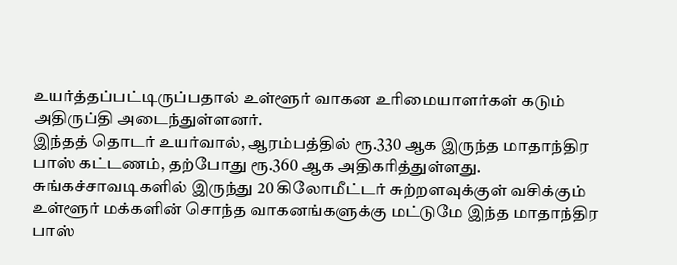உயர்த்தப்பட்டிருப்பதால் உள்ளூர் வாகன உரிமையாளர்கள் கடும் அதிருப்தி அடைந்துள்ளனர்.
இந்தத் தொடர் உயர்வால், ஆரம்பத்தில் ரூ.330 ஆக இருந்த மாதாந்திர பாஸ் கட்டணம், தற்போது ரூ.360 ஆக அதிகரித்துள்ளது.
சுங்கச்சாவடிகளில் இருந்து 20 கிலோமீட்டர் சுற்றளவுக்குள் வசிக்கும் உள்ளூர் மக்களின் சொந்த வாகனங்களுக்கு மட்டுமே இந்த மாதாந்திர பாஸ்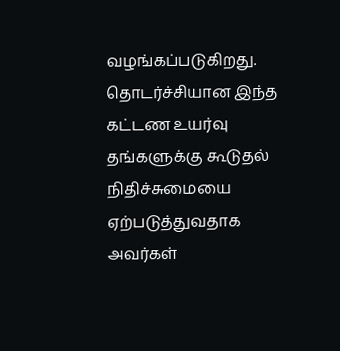வழங்கப்படுகிறது.
தொடர்ச்சியான இந்த கட்டண உயர்வு தங்களுக்கு கூடுதல் நிதிச்சுமையை ஏற்படுத்துவதாக அவர்கள்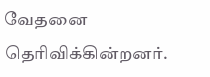வேதனை தெரிவிக்கின்றனர்.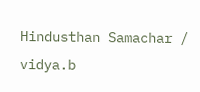Hindusthan Samachar / vidya.b